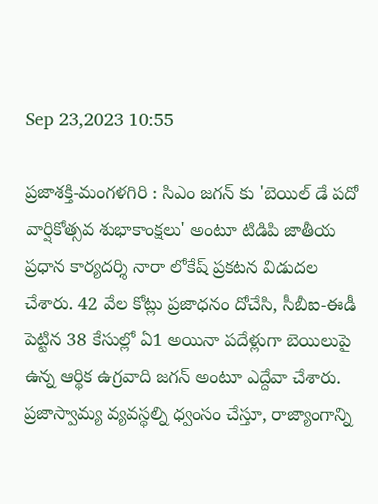Sep 23,2023 10:55

ప్రజాశక్తి-మంగళగిరి : సిఎం జగన్ కు 'బెయిల్ డే ప‌దో వార్షికోత్స‌వ‌ శుభాకాంక్ష‌లు' అంటూ టిడిపి జాతీయ ప్రధాన కార్యదర్శి నారా లోకేష్ ప్రకటన విడుదల చేశారు. 42 వేల కోట్లు ప్ర‌జాధ‌నం దోచేసి, సీబీఐ-ఈడీ పెట్టిన 38 కేసుల్లో ఏ1 అయినా ప‌దేళ్లుగా బెయిలుపై ఉన్న ఆర్థిక ఉగ్ర‌వాది జగన్ అంటూ ఎద్దేవా చేశారు. ప్ర‌జాస్వామ్య వ్య‌వ‌స్థ‌ల్ని ధ్వంసం చేస్తూ, రాజ్యాంగాన్ని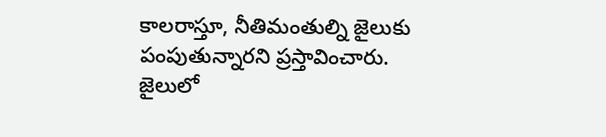కాల‌రాస్తూ, నీతిమంతుల్ని జైలుకు పంపుతున్నారని ప్రస్తావించారు. జైలులో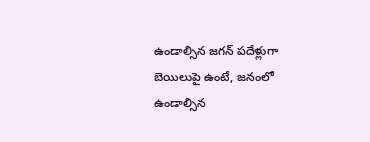ఉండాల్సిన జ‌గ‌న్ ప‌దేళ్లుగా బెయిలుపై ఉంటే, జ‌నంలో ఉండాల్సిన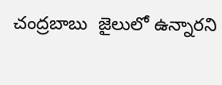చంద్రబాబు  జైలులో ఉన్నారని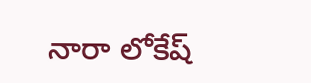నారా లోకేష్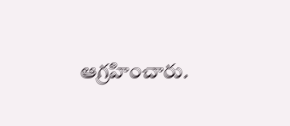ఆగ్రహించారు.